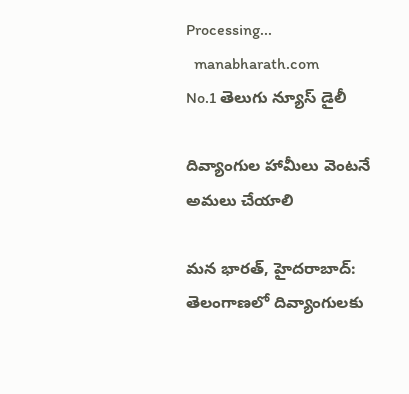Processing...
  manabharath.com
No.1 తెలుగు న్యూస్ డైలీ

దివ్యాంగుల హామీలు వెంటనే అమలు చేయాలి

మన భారత్, హైదరాబాద్: తెలంగాణలో దివ్యాంగులకు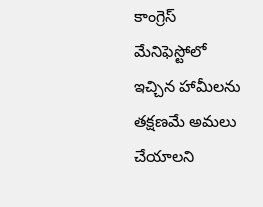కాంగ్రెస్ మేనిఫెస్టోలో ఇచ్చిన హామీలను తక్షణమే అమలు చేయాలని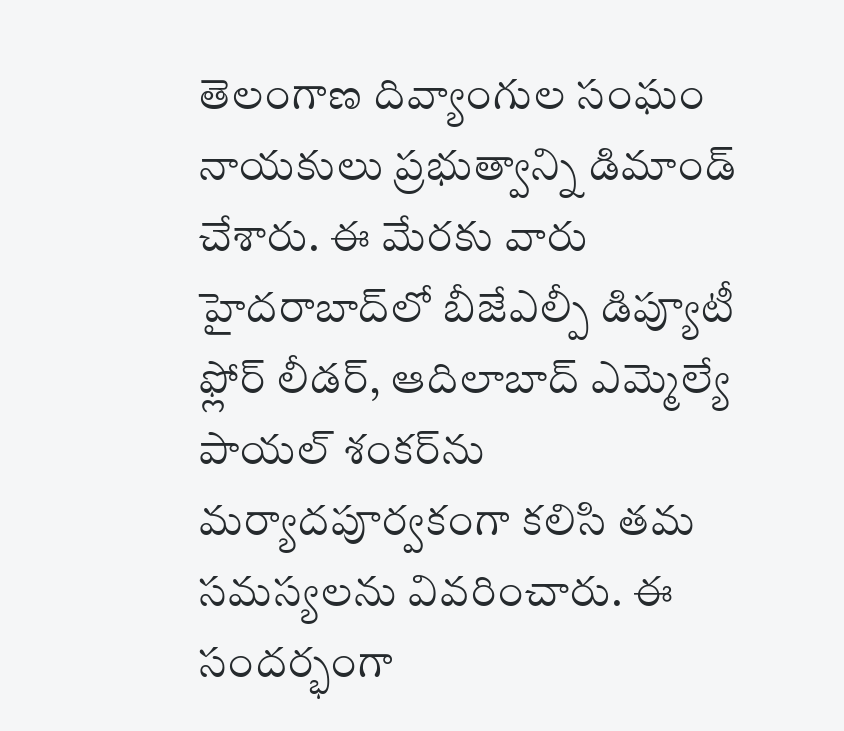తెలంగాణ దివ్యాంగుల సంఘం నాయకులు ప్రభుత్వాన్ని డిమాండ్ చేశారు. ఈ మేరకు వారు హైదరాబాద్‌లో బీజేఎల్పీ డిప్యూటీ ఫ్లోర్ లీడర్, ఆదిలాబాద్ ఎమ్మెల్యే పాయల్ శంకర్‌ను మర్యాదపూర్వకంగా కలిసి తమ సమస్యలను వివరించారు. ఈ సందర్భంగా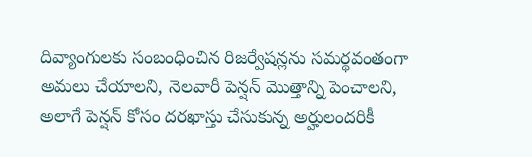దివ్యాంగులకు సంబంధించిన రిజర్వేషన్లను సమర్థవంతంగా అమలు చేయాలని, నెలవారీ పెన్షన్ మొత్తాన్ని పెంచాలని, అలాగే పెన్షన్ కోసం దరఖాస్తు చేసుకున్న అర్హులందరికీ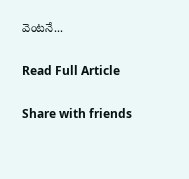వెంటనే...

Read Full Article

Share with friends